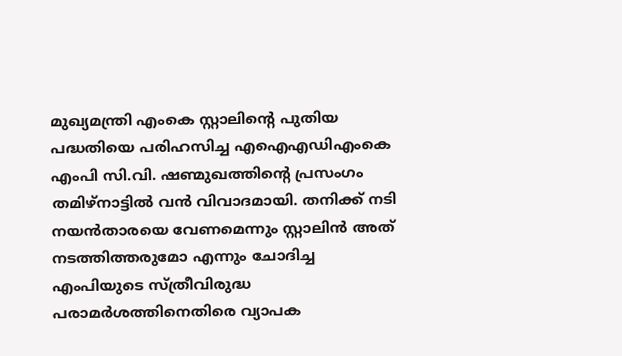മുഖ്യമന്ത്രി എംകെ സ്റ്റാലിന്റെ പുതിയ പദ്ധതിയെ പരിഹസിച്ച എഐഎഡിഎംകെ എംപി സി.വി. ഷണ്മുഖത്തിന്റെ പ്രസംഗം തമിഴ്നാട്ടിൽ വൻ വിവാദമായി. തനിക്ക് നടി നയൻതാരയെ വേണമെന്നും സ്റ്റാലിൻ അത് നടത്തിത്തരുമോ എന്നും ചോദിച്ച എംപിയുടെ സ്ത്രീവിരുദ്ധ പരാമർശത്തിനെതിരെ വ്യാപക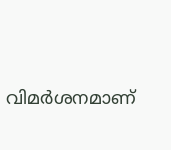വിമർശനമാണ്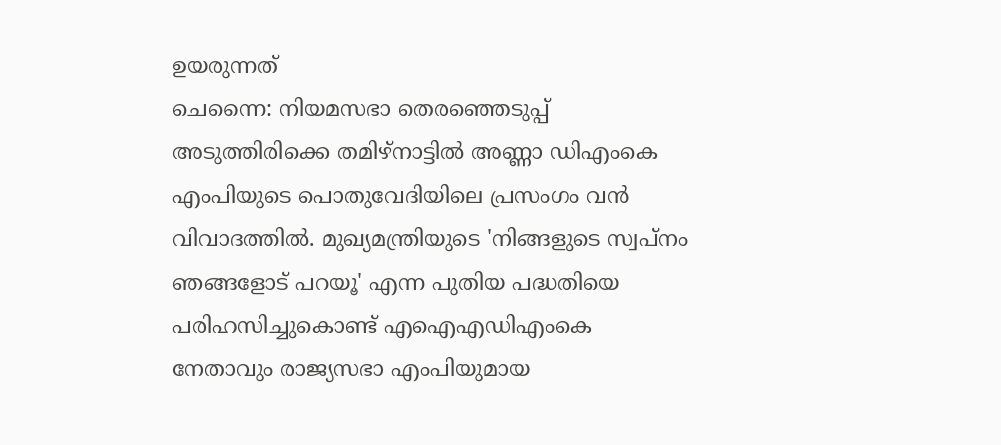ഉയരുന്നത്
ചെന്നൈ: നിയമസഭാ തെരഞ്ഞെടുപ്പ് അടുത്തിരിക്കെ തമിഴ്നാട്ടിൽ അണ്ണാ ഡിഎംകെ എംപിയുടെ പൊതുവേദിയിലെ പ്രസംഗം വൻ വിവാദത്തിൽ. മുഖ്യമന്ത്രിയുടെ 'നിങ്ങളുടെ സ്വപ്നം ഞങ്ങളോട് പറയൂ' എന്ന പുതിയ പദ്ധതിയെ പരിഹസിച്ചുകൊണ്ട് എഐഎഡിഎംകെ നേതാവും രാജ്യസഭാ എംപിയുമായ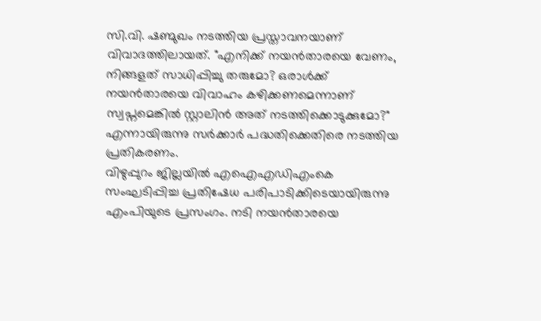സി.വി. ഷണ്മുഖം നടത്തിയ പ്രസ്താവനയാണ് വിവാദത്തിലായത്. "എനിക്ക് നയൻതാരയെ വേണം, നിങ്ങളത് സാധിപ്പിച്ചു തരുമോ? ഒരാൾക്ക് നയൻതാരയെ വിവാഹം കഴിക്കണമെന്നാണ് സ്വപ്നമെങ്കിൽ സ്റ്റാലിൻ അത് നടത്തിക്കൊടുക്കുമോ?" എന്നായിരുന്നു സർക്കാർ പദ്ധതിക്കെതിരെ നടത്തിയ പ്രതികരണം.
വിഴുപ്പുറം ജില്ലയിൽ എഐഎഡിഎംകെ സംഘടിപ്പിച്ച പ്രതിഷേധ പരിപാടിക്കിടെയായിരുന്നു എംപിയുടെ പ്രസംഗം. നടി നയൻതാരയെ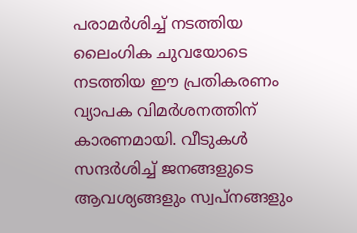പരാമർശിച്ച് നടത്തിയ ലൈംഗിക ചുവയോടെ നടത്തിയ ഈ പ്രതികരണം വ്യാപക വിമർശനത്തിന് കാരണമായി. വീടുകൾ സന്ദർശിച്ച് ജനങ്ങളുടെ ആവശ്യങ്ങളും സ്വപ്നങ്ങളും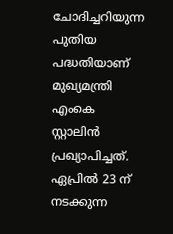ചോദിച്ചറിയുന്ന പുതിയ പദ്ധതിയാണ് മുഖ്യമന്ത്രി എംകെ സ്റ്റാലിൻ പ്രഖ്യാപിച്ചത്. ഏപ്രിൽ 23 ന് നടക്കുന്ന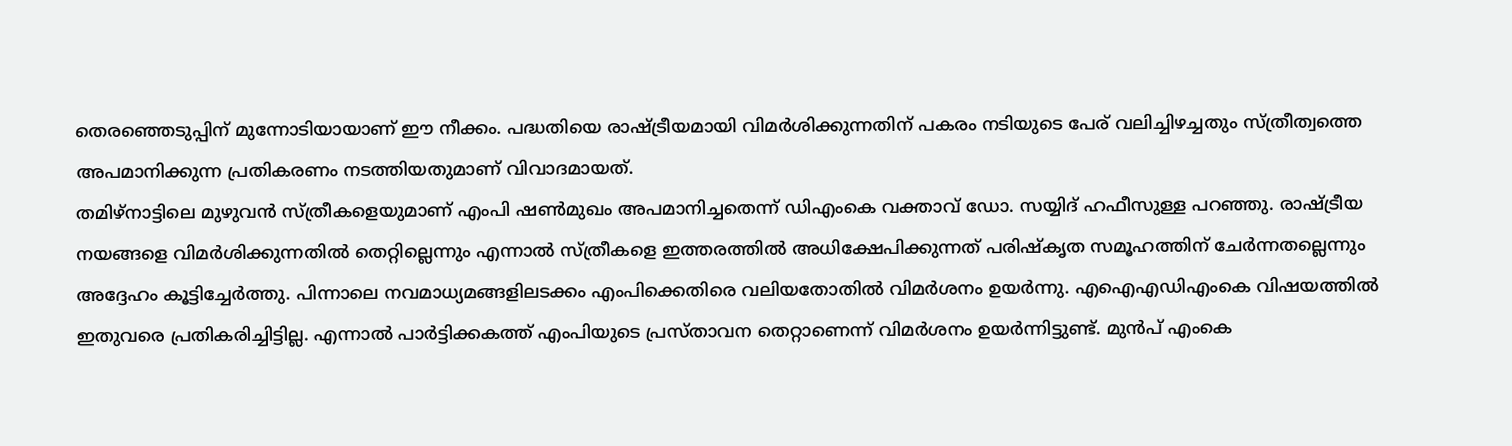തെരഞ്ഞെടുപ്പിന് മുന്നോടിയായാണ് ഈ നീക്കം. പദ്ധതിയെ രാഷ്ട്രീയമായി വിമർശിക്കുന്നതിന് പകരം നടിയുടെ പേര് വലിച്ചിഴച്ചതും സ്ത്രീത്വത്തെ അപമാനിക്കുന്ന പ്രതികരണം നടത്തിയതുമാണ് വിവാദമായത്.
തമിഴ്നാട്ടിലെ മുഴുവൻ സ്ത്രീകളെയുമാണ് എംപി ഷൺമുഖം അപമാനിച്ചതെന്ന് ഡിഎംകെ വക്താവ് ഡോ. സയ്യിദ് ഹഫീസുള്ള പറഞ്ഞു. രാഷ്ട്രീയ നയങ്ങളെ വിമർശിക്കുന്നതിൽ തെറ്റില്ലെന്നും എന്നാൽ സ്ത്രീകളെ ഇത്തരത്തിൽ അധിക്ഷേപിക്കുന്നത് പരിഷ്കൃത സമൂഹത്തിന് ചേർന്നതല്ലെന്നും അദ്ദേഹം കൂട്ടിച്ചേർത്തു. പിന്നാലെ നവമാധ്യമങ്ങളിലടക്കം എംപിക്കെതിരെ വലിയതോതിൽ വിമർശനം ഉയർന്നു. എഐഎഡിഎംകെ വിഷയത്തിൽ ഇതുവരെ പ്രതികരിച്ചിട്ടില്ല. എന്നാൽ പാർട്ടിക്കകത്ത് എംപിയുടെ പ്രസ്താവന തെറ്റാണെന്ന് വിമർശനം ഉയർന്നിട്ടുണ്ട്. മുൻപ് എംകെ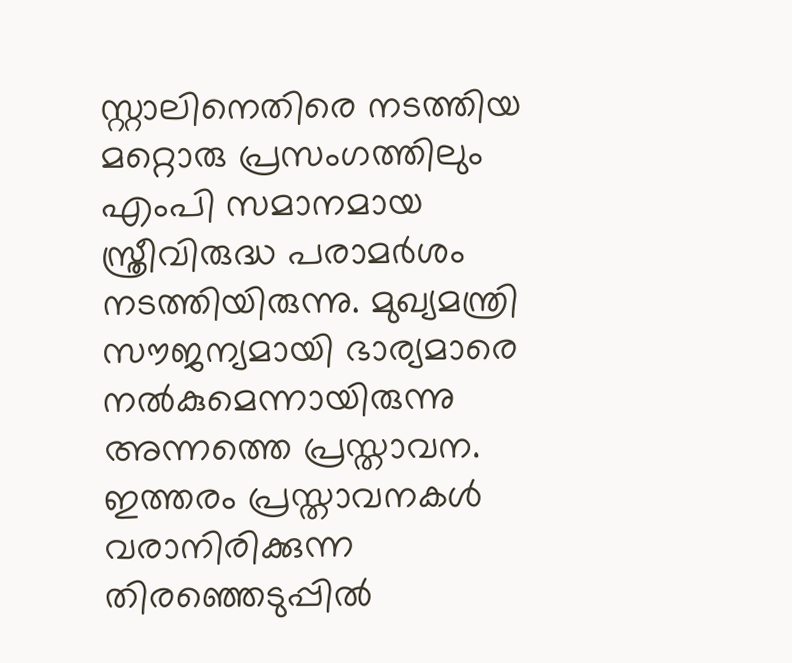സ്റ്റാലിനെതിരെ നടത്തിയ മറ്റൊരു പ്രസംഗത്തിലും എംപി സമാനമായ സ്ത്രീവിരുദ്ധ പരാമർശം നടത്തിയിരുന്നു. മുഖ്യമന്ത്രി സൗജന്യമായി ഭാര്യമാരെ നൽകുമെന്നായിരുന്നു അന്നത്തെ പ്രസ്താവന. ഇത്തരം പ്രസ്താവനകൾ വരാനിരിക്കുന്ന തിരഞ്ഞെടുപ്പിൽ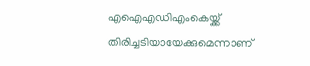എഐഎഡിഎംകെയ്ക്ക് തിരിച്ചടിയായേക്കുമെന്നാണ്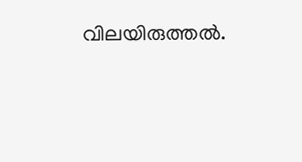വിലയിരുത്തൽ.